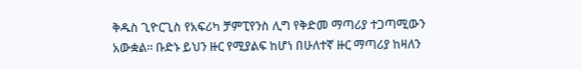ቅዱስ ጊዮርጊስ የአፍሪካ ቻምፒየንስ ሊግ የቅድመ ማጣሪያ ተጋጣሚውን አውቋል። ቡድኑ ይህን ዙር የሚያልፍ ከሆነ በሁለተኛ ዙር ማጣሪያ ከዛለን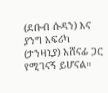(ደቡብ ሱዳን) እና ያንግ አፍሪካ (ታንዛኒያ) አሸናፊ ጋር የሚገናኝ ይሆናል።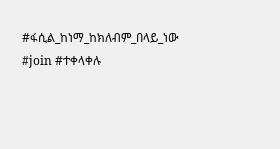#ፋሲል_ከነማ_ከክለብም_በላይ_ነው #join #ተቀላቀሉ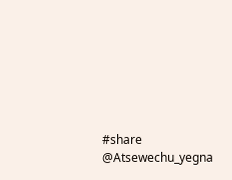#share @Atsewechu_yegna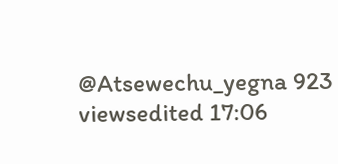@Atsewechu_yegna 923 viewsedited 17:06